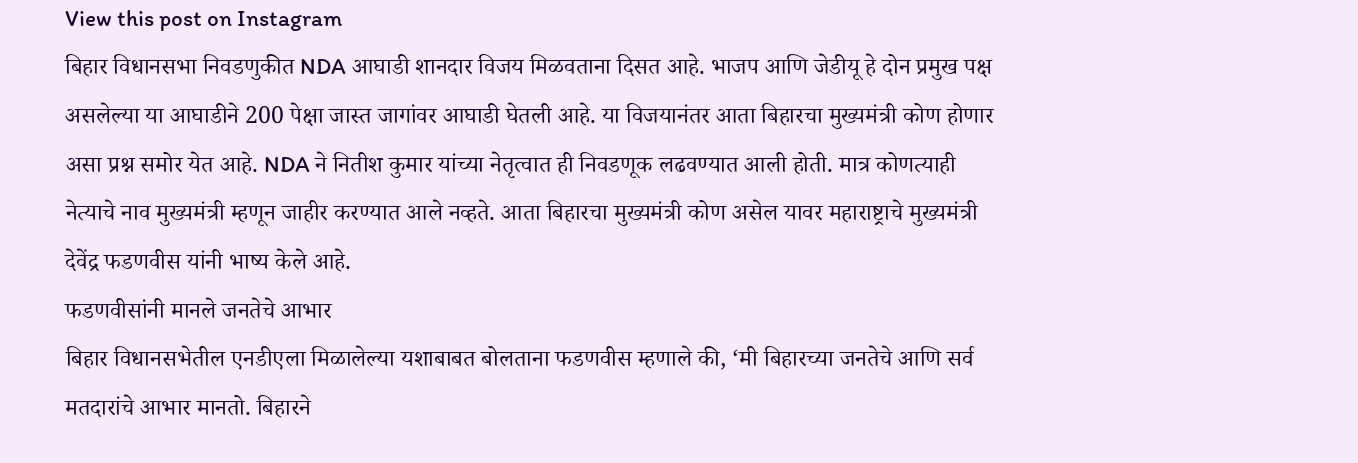View this post on Instagram
बिहार विधानसभा निवडणुकीत NDA आघाडी शानदार विजय मिळवताना दिसत आहे. भाजप आणि जेडीयू हे दोन प्रमुख पक्ष असलेल्या या आघाडीने 200 पेक्षा जास्त जागांवर आघाडी घेतली आहे. या विजयानंतर आता बिहारचा मुख्यमंत्री कोण होणार असा प्रश्न समोर येत आहे. NDA ने नितीश कुमार यांच्या नेतृत्वात ही निवडणूक लढवण्यात आली होती. मात्र कोणत्याही नेत्याचे नाव मुख्यमंत्री म्हणून जाहीर करण्यात आले नव्हते. आता बिहारचा मुख्यमंत्री कोण असेल यावर महाराष्ट्राचे मुख्यमंत्री देवेंद्र फडणवीस यांनी भाष्य केले आहे.
फडणवीसांनी मानले जनतेचे आभार
बिहार विधानसभेतील एनडीएला मिळालेल्या यशाबाबत बोलताना फडणवीस म्हणाले की, ‘मी बिहारच्या जनतेचे आणि सर्व मतदारांचे आभार मानतो. बिहारने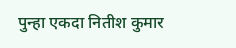पुन्हा एकदा नितीश कुमार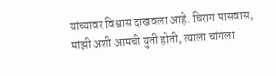यांच्यावर विश्वास दाखवला आहे. चिराग पासवास, मांझी अशी आमची युती होती, त्याला चांगला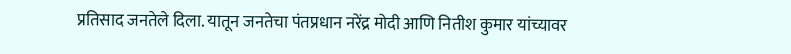प्रतिसाद जनतेले दिला. यातून जनतेचा पंतप्रधान नरेंद्र मोदी आणि नितीश कुमार यांच्यावर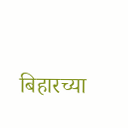बिहारच्या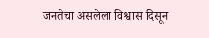जनतेचा असलेला विश्वास दिसून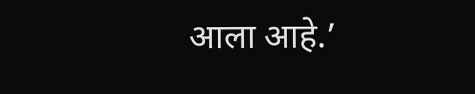आला आहे.’